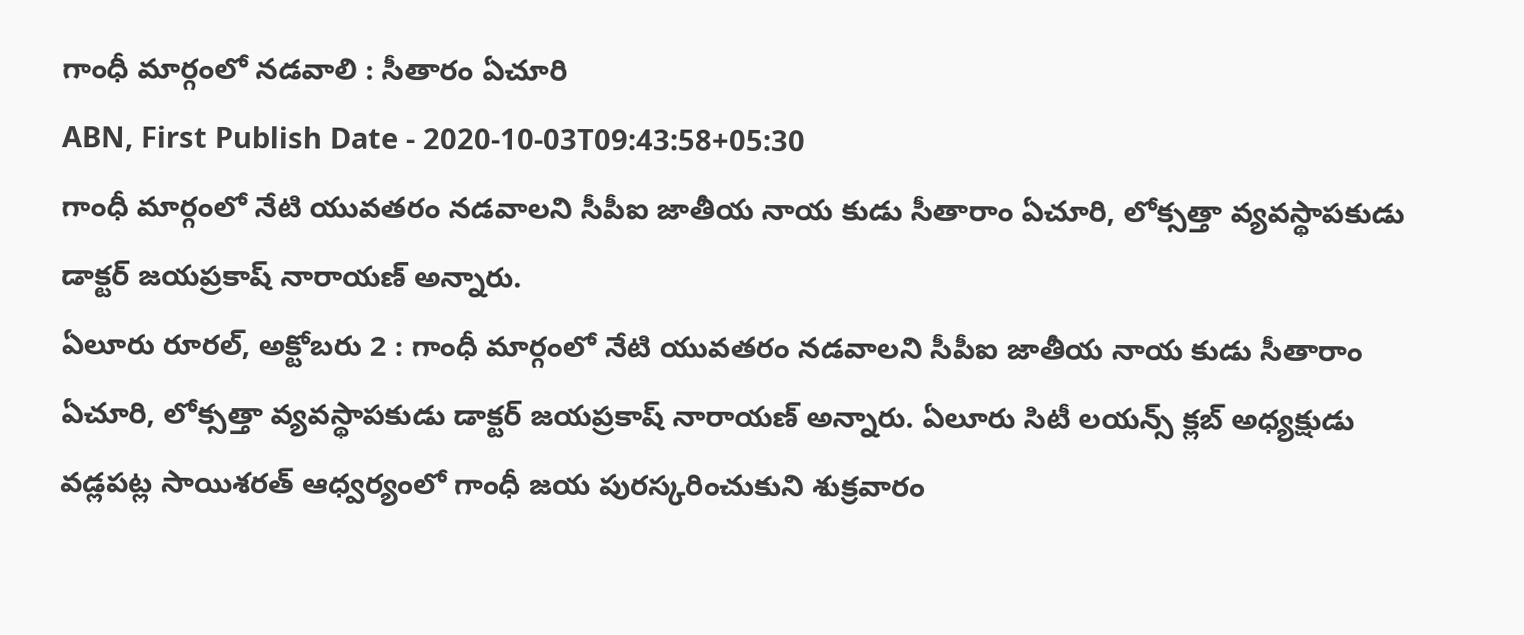గాంధీ మార్గంలో నడవాలి : సీతారం ఏచూరి
ABN, First Publish Date - 2020-10-03T09:43:58+05:30
గాంధీ మార్గంలో నేటి యువతరం నడవాలని సీపీఐ జాతీయ నాయ కుడు సీతారాం ఏచూరి, లోక్సత్తా వ్యవస్థాపకుడు డాక్టర్ జయప్రకాష్ నారాయణ్ అన్నారు.
ఏలూరు రూరల్, అక్టోబరు 2 : గాంధీ మార్గంలో నేటి యువతరం నడవాలని సీపీఐ జాతీయ నాయ కుడు సీతారాం ఏచూరి, లోక్సత్తా వ్యవస్థాపకుడు డాక్టర్ జయప్రకాష్ నారాయణ్ అన్నారు. ఏలూరు సిటీ లయన్స్ క్లబ్ అధ్యక్షుడు వడ్లపట్ల సాయిశరత్ ఆధ్వర్యంలో గాంధీ జయ పురస్కరించుకుని శుక్రవారం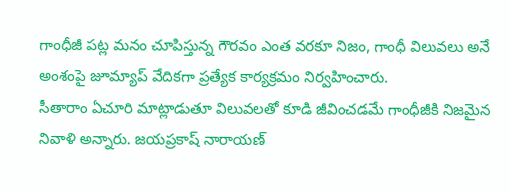గాంధీజీ పట్ల మనం చూపిస్తున్న గౌరవం ఎంత వరకూ నిజం, గాంధీ విలువలు అనే అంశంపై జూమ్యాప్ వేదికగా ప్రత్యేక కార్యక్రమం నిర్వహించారు.
సీతారాం ఏచూరి మాట్లాడుతూ విలువలతో కూడి జీవించడమే గాంధీజీకి నిజమైన నివాళి అన్నారు. జయప్రకాష్ నారాయణ్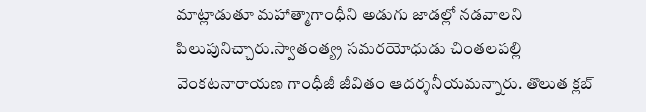మాట్లాడుతూ మహాత్మాగాంధీని అడుగు జాడల్లో నడవాలని పిలుపునిచ్చారు.స్వాతంత్య్ర సమరయోధుడు చింతలపల్లి వెంకటనారాయణ గాంధీజీ జీవితం ఆదర్శనీయమన్నారు. తొలుత క్లబ్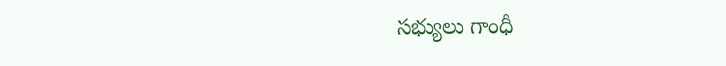సభ్యులు గాంధీ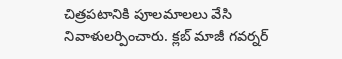చిత్రపటానికి పూలమాలలు వేసి నివాళులర్పించారు. క్లబ్ మాజీ గవర్నర్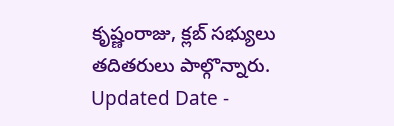కృష్ణంరాజు, క్లబ్ సభ్యులు తదితరులు పాల్గొన్నారు.
Updated Date -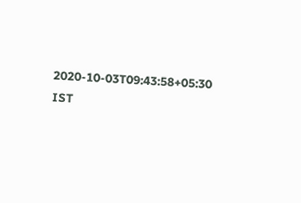2020-10-03T09:43:58+05:30 IST